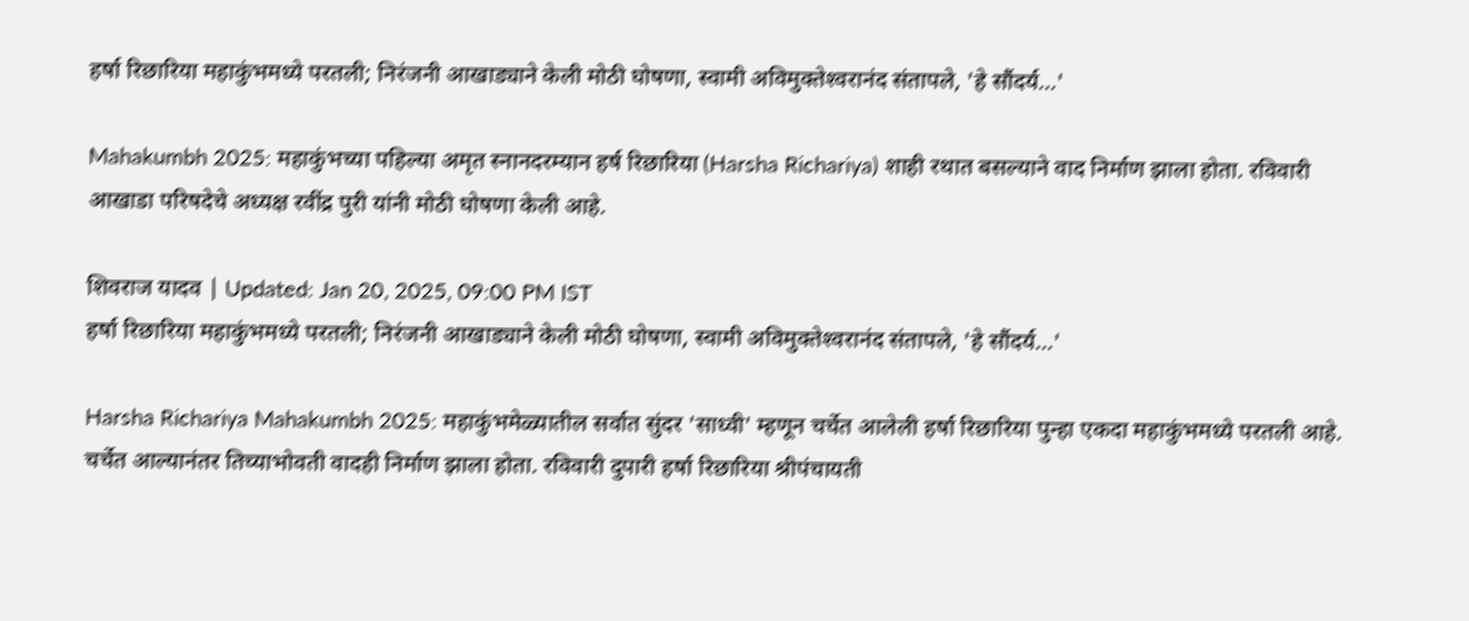हर्षा र‍िछार‍िया महाकुंभमध्ये परतली; निरंजनी आखाड्याने केली मोठी घोषणा, स्‍वामी अविमुक्‍तेश्‍वरानंद संतापले, 'हे सौंदर्य...'

Mahakumbh 2025: महाकुंभच्या पहिल्या अमृत स्नानदरम्यान हर्ष रिछारिया (Harsha Richariya) शाही रथात बसल्याने वाद निर्माण झाला होता. रविवारी आखाडा परिषदेचे अध्यक्ष रवींद्र पुरी यांनी मोठी घोषणा केली आहे.

शिवराज यादव | Updated: Jan 20, 2025, 09:00 PM IST
हर्षा र‍िछार‍िया महाकुंभमध्ये परतली; निरंजनी आखाड्याने केली मोठी घोषणा, स्‍वामी अविमुक्‍तेश्‍वरानंद संतापले, 'हे सौंदर्य...'

Harsha Richariya Mahakumbh 2025: महाकुंभमेळ्यातील सर्वात सुंदर 'साध्वी' म्हणून चर्चेत आलेली हर्षा रिछारिया पुन्हा एकदा महाकुंभमध्ये परतली आहे. चर्चेत आल्यानंतर तिच्याभोवती वादही निर्माण झाला होता. रविवारी दुपारी हर्षा रिछारिया श्रीपंचायती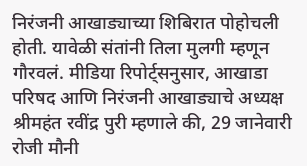निरंजनी आखाड्याच्या शिबिरात पोहोचली होती. यावेळी संतांनी तिला मुलगी म्हणून गौरवलं. मीडिया रिपोर्ट्सनुसार, आखाडा परिषद आणि निरंजनी आखाड्याचे अध्यक्ष श्रीमहंत रवींद्र पुरी म्हणाले की, 29 जानेवारी रोजी मौनी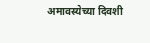अमावस्येच्या दिवशी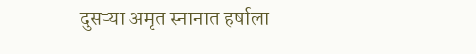दुसऱ्या अमृत स्नानात हर्षाला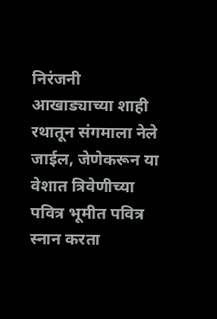निरंजनी आखाड्याच्या शाही रथातून संगमाला नेले जाईल, जेणेकरून या वेशात त्रिवेणीच्या पवित्र भूमीत पवित्र स्नान करता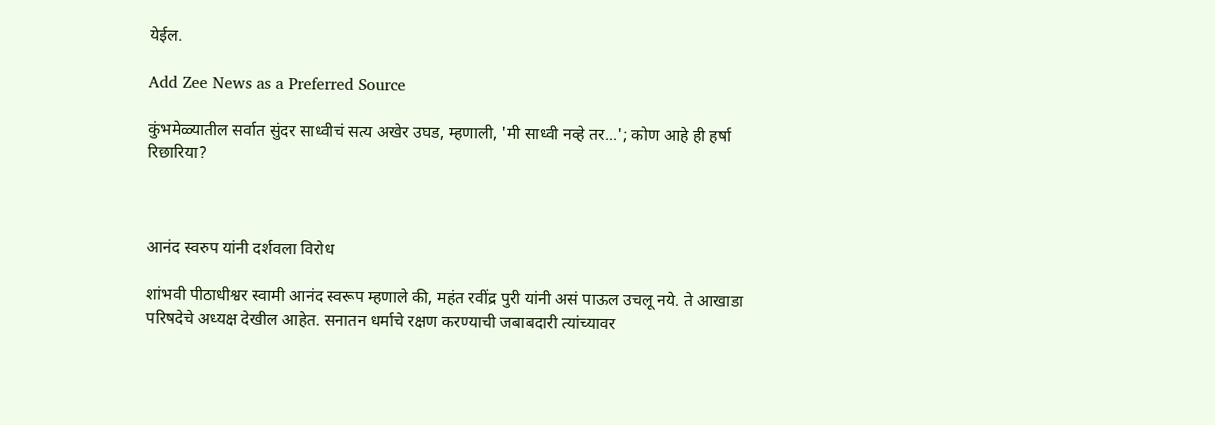येईल.

Add Zee News as a Preferred Source

कुंभमेळ्यातील सर्वात सुंदर साध्वीचं सत्य अखेर उघड, म्हणाली, 'मी साध्वी नव्हे तर...'; कोण आहे ही हर्षा रिछारिया?



आनंद स्वरुप यांनी दर्शवला विरोध

शांभवी पीठाधीश्वर स्वामी आनंद स्वरूप म्हणाले की, महंत रवींद्र पुरी यांनी असं पाऊल उचलू नये. ते आखाडा परिषदेचे अध्यक्ष देखील आहेत. सनातन धर्माचे रक्षण करण्याची जबाबदारी त्यांच्यावर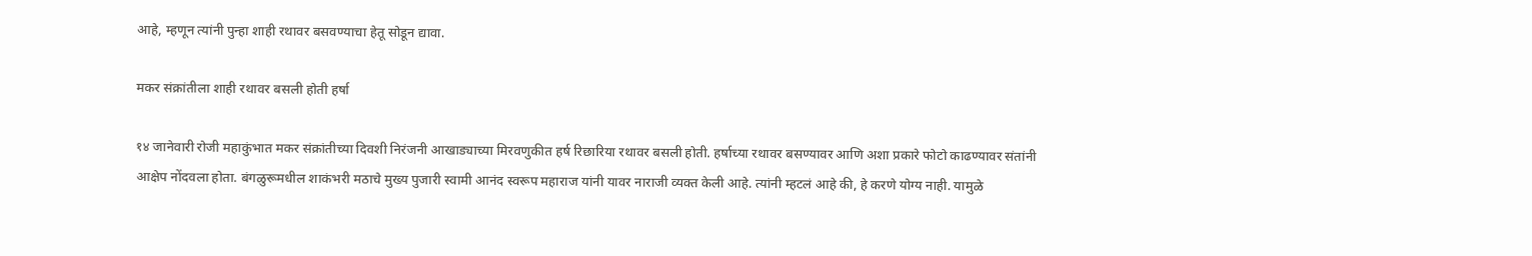आहे, म्हणून त्यांनी पुन्हा शाही रथावर बसवण्याचा हेतू सोडून द्यावा.

मकर संक्रांतीला शाही रथावर बसली होती हर्षा

१४ जानेवारी रोजी महाकुंभात मकर संक्रांतीच्या दिवशी निरंजनी आखाड्याच्या मिरवणुकीत हर्ष रिछारिया रथावर बसली होती. हर्षाच्या रथावर बसण्यावर आणि अशा प्रकारे फोटो काढण्यावर संतांनी आक्षेप नोंदवला होता. बंगळुरूमधील शाकंभरी मठाचे मुख्य पुजारी स्वामी आनंद स्वरूप महाराज यांनी यावर नाराजी व्यक्त केली आहे. त्यांनी म्हटलं आहे की, हे करणे योग्य नाही. यामुळे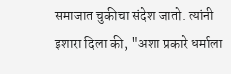समाजात चुकीचा संदेश जातो. त्यांनी इशारा दिला की, "अशा प्रकारे धर्माला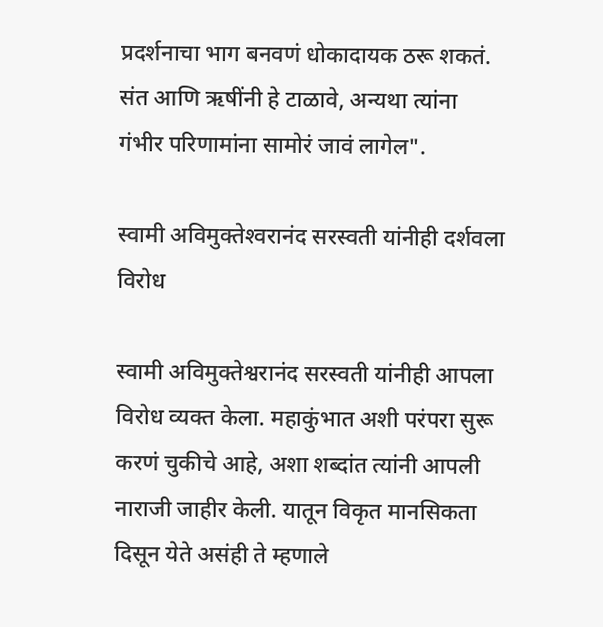प्रदर्शनाचा भाग बनवणं धोकादायक ठरू शकतं. संत आणि ऋषींनी हे टाळावे, अन्यथा त्यांना गंभीर परिणामांना सामोरं जावं लागेल".

स्‍वामी अव‍िमुक्‍तेश्‍वरानंद सरस्‍वती यांनीही दर्शवला विरोध

स्वामी अविमुक्तेश्वरानंद सरस्वती यांनीही आपला विरोध व्यक्त केला. महाकुंभात अशी परंपरा सुरू करणं चुकीचे आहे, अशा शब्दांत त्यांनी आपली नाराजी जाहीर केली. यातून विकृत मानसिकता दिसून येते असंही ते म्हणाले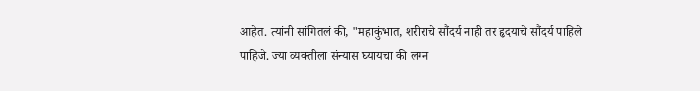आहेत. त्यांनी सांगितलं की, "महाकुंभात, शरीराचे सौंदर्य नाही तर हृदयाचे सौंदर्य पाहिले पाहिजे. ज्या व्यक्तीला संन्यास घ्यायचा की लग्न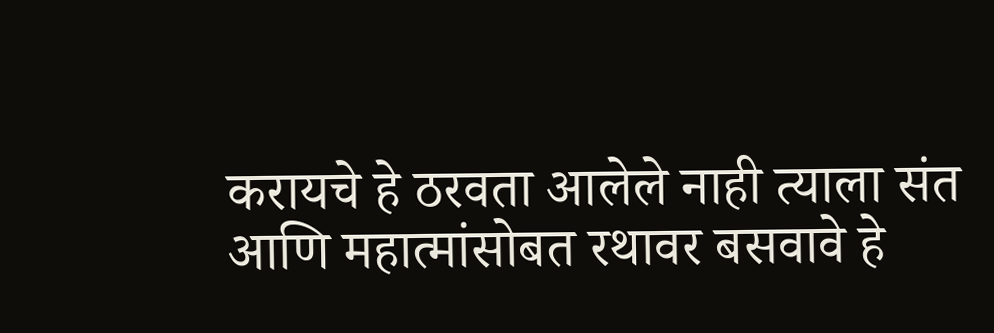करायचे हे ठरवता आलेले नाही त्याला संत आणि महात्मांसोबत रथावर बसवावे हे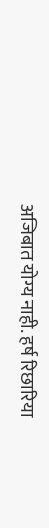अजिबात योग्य नाही. हर्ष रिछारिया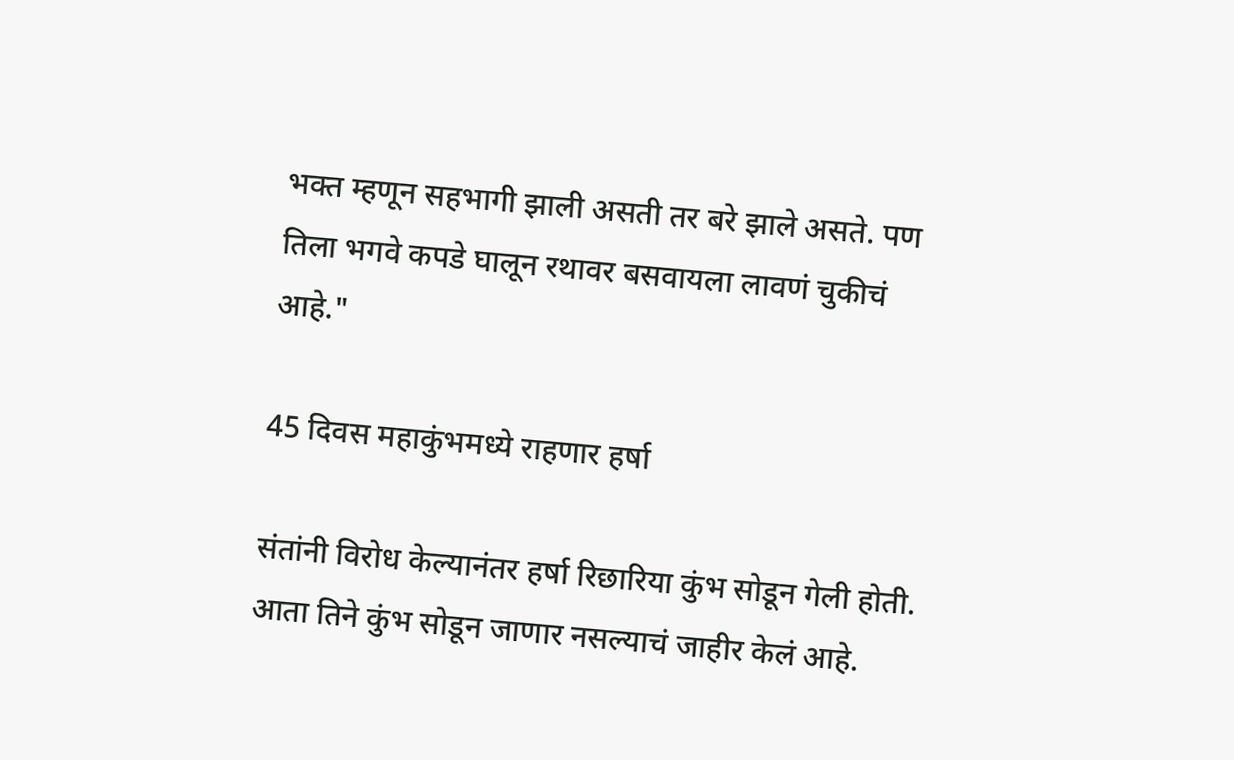भक्त म्हणून सहभागी झाली असती तर बरे झाले असते. पण तिला भगवे कपडे घालून रथावर बसवायला लावणं चुकीचं आहे."

45 दिवस महाकुंभमध्ये राहणार हर्षा

संतांनी विरोध केल्यानंतर हर्षा रिछारिया कुंभ सोडून गेली होती. आता तिने कुंभ सोडून जाणार नसल्याचं जाहीर केलं आहे.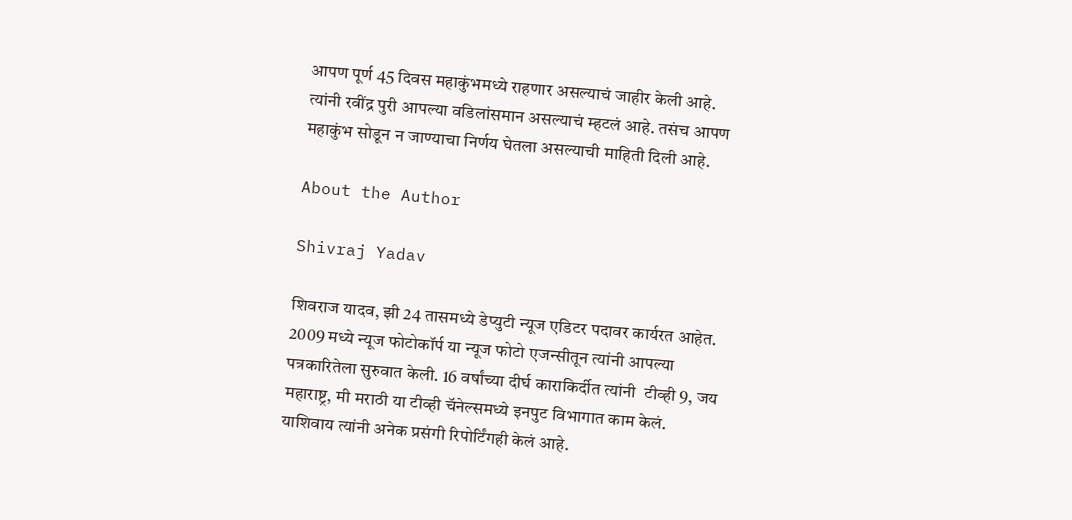आपण पूर्ण 45 दिवस महाकुंभमध्ये राहणार असल्याचं जाहीर केली आहे. त्यांनी रवींद्र पुरी आपल्या वडिलांसमान असल्याचं म्हटलं आहे. तसंच आपण महाकुंभ सोडून न जाण्याचा निर्णय घेतला असल्याची माहिती दिली आहे.

About the Author

Shivraj Yadav

शिवराज यादव, झी 24 तासमध्ये डेप्युटी न्यूज एडिटर पदावर कार्यरत आहेत. 2009 मध्ये न्यूज फोटोकॉर्प या न्यूज फोटो एजन्सीतून त्यांनी आपल्या पत्रकारितेला सुरुवात केली. 16 वर्षांच्या दीर्घ काराकिर्दीत त्यांनी  टीव्ही 9, जय महाराष्ट्र, मी मराठी या टीव्ही चॅनेल्समध्ये इनपुट विभागात काम केलं. याशिवाय त्यांनी अनेक प्रसंगी रिपोर्टिंगही केलं आहे.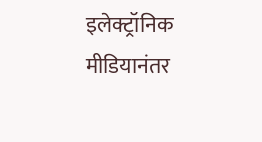इलेक्ट्रॉनिक मीडियानंतर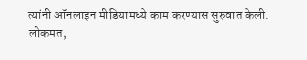त्यांनी ऑनलाइन मीडियामध्ये काम करण्यास सुरुवात केली. लोकमत,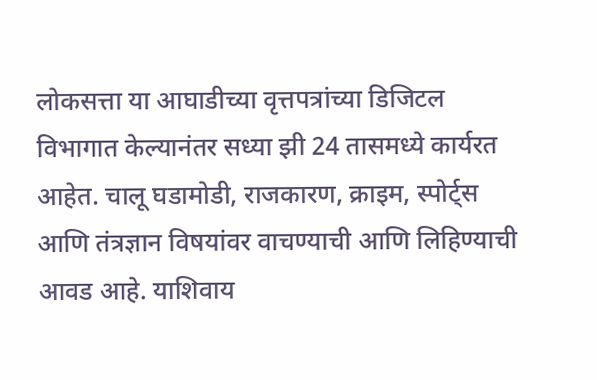लोकसत्ता या आघाडीच्या वृत्तपत्रांच्या डिजिटल विभागात केल्यानंतर सध्या झी 24 तासमध्ये कार्यरत आहेत. चालू घडामोडी, राजकारण, क्राइम, स्पोर्ट्स आणि तंत्रज्ञान विषयांवर वाचण्याची आणि लिहिण्याची आवड आहे. याशिवाय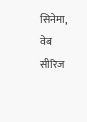सिनेमा, वेब सीरिज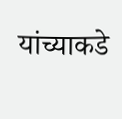यांच्याकडे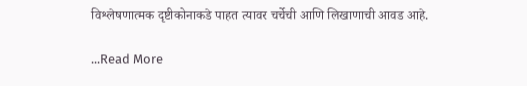विश्लेषणात्मक दृष्टीकोनाकडे पाहत त्यावर चर्चेची आणि लिखाणाची आवड आहे.

...Read More